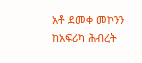አቶ ደመቀ መኮንን ከአፍሪካ ሕብረት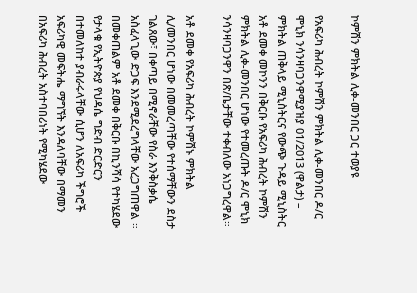ኮምሽን ምክትል ሊቀ-መንበር ጋር ተወያዩ

የአፍሪካ ሕብረት ኮምሽን ምክትል ሊቀ-መንበር ዶ/ር ሞኒክ ንሳንዛባጋንዋሚያዝያ 01/2013 (ዋልታ) – ምክትል ጠቅላይ ሚኒስትርና የውጭ ጉዳይ ሚኒስትር አቶ ደመቀ መኮንን በቅርቡ የአፍሪካ ሕብረት ኮምሽን ምክትል ሊቀ-መንበር ሆነው የተመረጡት ዶ/ር ሞኒክ ንሳንዛባጋንዋን በጽ/ቤታቸው ተቀብለው አነጋግረዋል።

አቶ ደመቀ የአፍሪካ ሕብረት ኮምሽኑ ምክትል ሊ/መንበር ሆነው በመመረጣቸው የተሰማቸውን ደስታ ገልጸው፣ በቀጣይ በሚኖራቸው የስራ እንቅስቃሴ አስፈላጊው ድጋፍ እንደሚደረግላቸው አረጋግጠዋል ።
በመቀጠልም አቶ ደመቀ በቅርቡ በኪንሻሳ የተካሄደው የታላቁ የኢትዮጵያ የህዳሴ ግድብ ድርድርን በተመለከተ ያብራሩላቸው ሲሆን ለአፍሪካ ችግሮች አፍሪካዊ መፍትሔ ማግኘት እንዳለባቸው በማመን በአፍሪካ ሕብረት አስተባበሪነት የሚካሄደው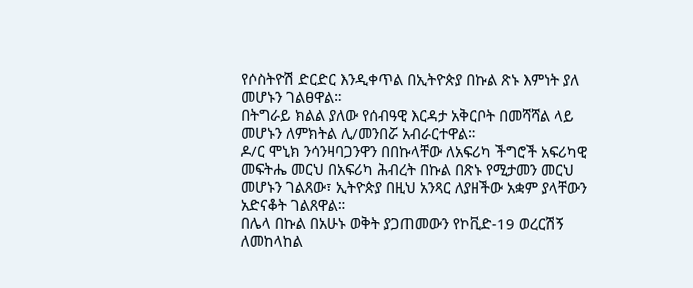የሶስትዮሽ ድርድር እንዲቀጥል በኢትዮጵያ በኩል ጽኑ እምነት ያለ መሆኑን ገልፀዋል።
በትግራይ ክልል ያለው የሰብዓዊ እርዳታ አቅርቦት በመሻሻል ላይ መሆኑን ለምክትል ሊ/መንበሯ አብራርተዋል።
ዶ/ር ሞኒክ ንሳንዛባጋንዋን በበኩላቸው ለአፍሪካ ችግሮች አፍሪካዊ መፍትሔ መርህ በአፍሪካ ሕብረት በኩል በጽኑ የሚታመን መርህ መሆኑን ገልጸው፣ ኢትዮጵያ በዚህ አንጻር ለያዘችው አቋም ያላቸውን አድናቆት ገልጸዋል።
በሌላ በኩል በአሁኑ ወቅት ያጋጠመውን የኮቪድ-19 ወረርሽኝ ለመከላከል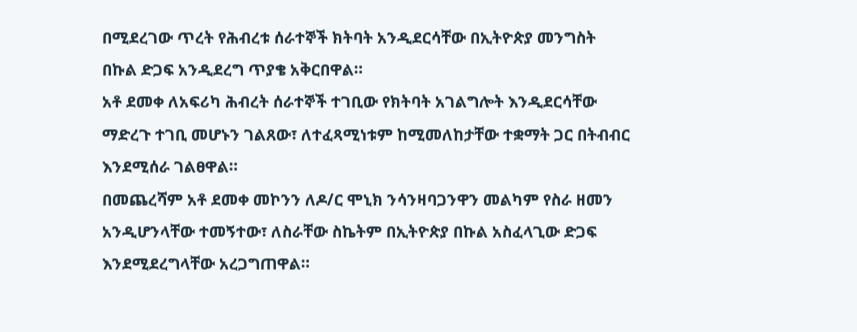በሚደረገው ጥረት የሕብረቱ ሰራተኞች ክትባት አንዲደርሳቸው በኢትዮጵያ መንግስት በኩል ድጋፍ አንዲደረግ ጥያቄ አቅርበዋል።
አቶ ደመቀ ለአፍሪካ ሕብረት ሰራተኞች ተገቢው የክትባት አገልግሎት እንዲደርሳቸው ማድረጉ ተገቢ መሆኑን ገልጸው፣ ለተፈጻሚነቱም ከሚመለከታቸው ተቋማት ጋር በትብብር እንደሚሰራ ገልፀዋል።
በመጨረሻም አቶ ደመቀ መኮንን ለዶ/ር ሞኒክ ንሳንዛባጋንዋን መልካም የስራ ዘመን አንዲሆንላቸው ተመኝተው፣ ለስራቸው ስኬትም በኢትዮጵያ በኩል አስፈላጊው ድጋፍ እንደሚደረግላቸው አረጋግጠዋል።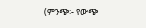(ምንጭ፡- የውጭ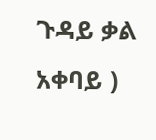ጉዳይ ቃል አቀባይ )